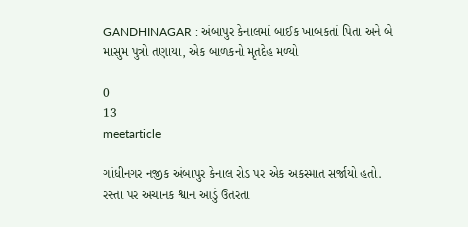GANDHINAGAR : અંબાપુર કેનાલમાં બાઈક ખાબકતાં પિતા અને બે માસુમ પુત્રો તણાયા, એક બાળકનો મૃતદેહ મળ્યો

0
13
meetarticle

ગાંધીનગર નજીક અંબાપુર કેનાલ રોડ પર એક અકસ્માત સર્જાયો હતો. રસ્તા પર અચાનક શ્વાન આડું ઉતરતા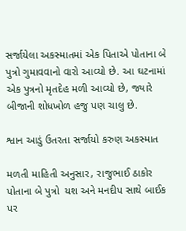સર્જાયેલા અકસ્માતમાં એક પિતાએ પોતાના બે પુત્રો ગુમાવવાનો વારો આવ્યો છે. આ ઘટનામાં એક પુત્રનો મૃતદેહ મળી આવ્યો છે, જ્યારે બીજાની શોધખોળ હજુ પણ ચાલુ છે.

શ્વાન આડું ઉતરતા સર્જાયો કરુણ અકસ્માત

મળતી માહિતી અનુસાર, રાજુભાઈ ઠાકોર પોતાના બે પુત્રો  યશ અને મનદીપ સાથે બાઈક પર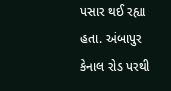પસાર થઈ રહ્યા હતા. અંબાપુર કેનાલ રોડ પરથી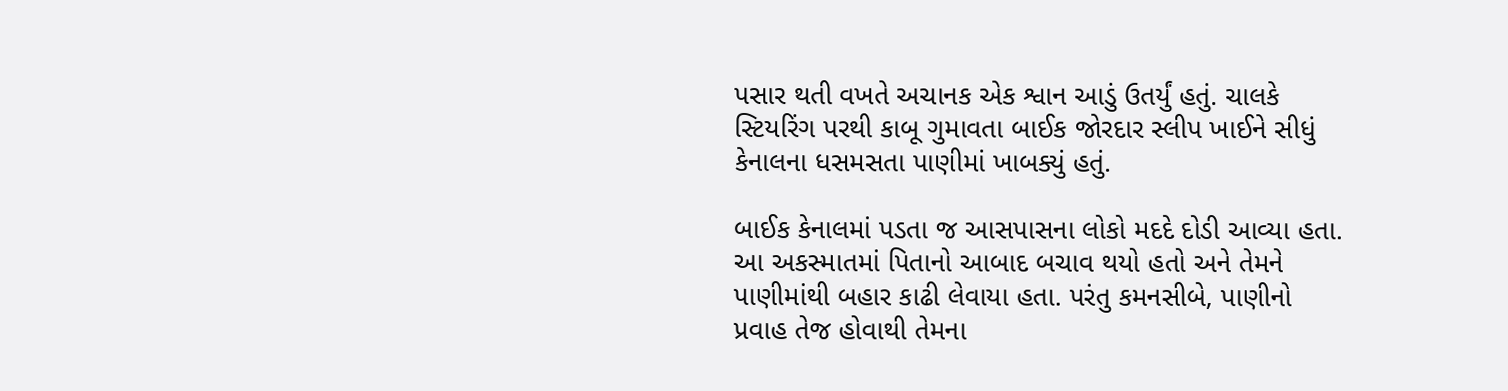પસાર થતી વખતે અચાનક એક શ્વાન આડું ઉતર્યું હતું. ચાલકે સ્ટિયરિંગ પરથી કાબૂ ગુમાવતા બાઈક જોરદાર સ્લીપ ખાઈને સીધું કેનાલના ધસમસતા પાણીમાં ખાબક્યું હતું.

બાઈક કેનાલમાં પડતા જ આસપાસના લોકો મદદે દોડી આવ્યા હતા. આ અકસ્માતમાં પિતાનો આબાદ બચાવ થયો હતો અને તેમને પાણીમાંથી બહાર કાઢી લેવાયા હતા. પરંતુ કમનસીબે, પાણીનો પ્રવાહ તેજ હોવાથી તેમના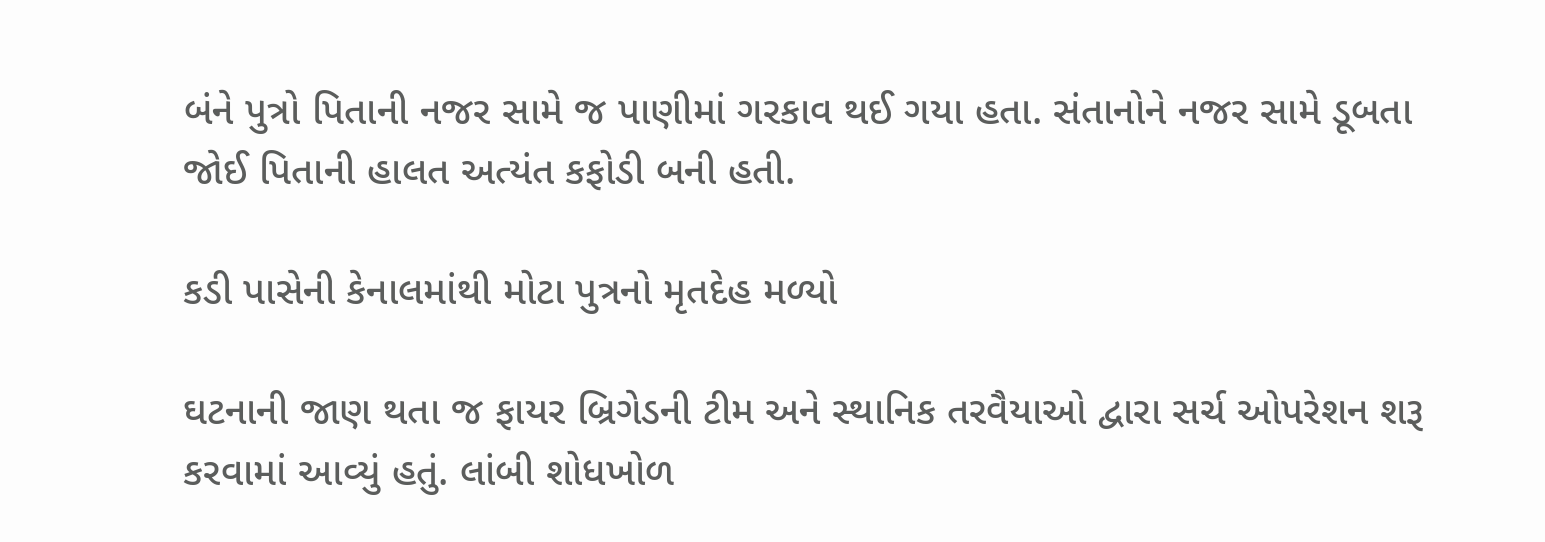બંને પુત્રો પિતાની નજર સામે જ પાણીમાં ગરકાવ થઈ ગયા હતા. સંતાનોને નજર સામે ડૂબતા જોઈ પિતાની હાલત અત્યંત કફોડી બની હતી.

કડી પાસેની કેનાલમાંથી મોટા પુત્રનો મૃતદેહ મળ્યો

ઘટનાની જાણ થતા જ ફાયર બ્રિગેડની ટીમ અને સ્થાનિક તરવૈયાઓ દ્વારા સર્ચ ઓપરેશન શરૂ કરવામાં આવ્યું હતું. લાંબી શોધખોળ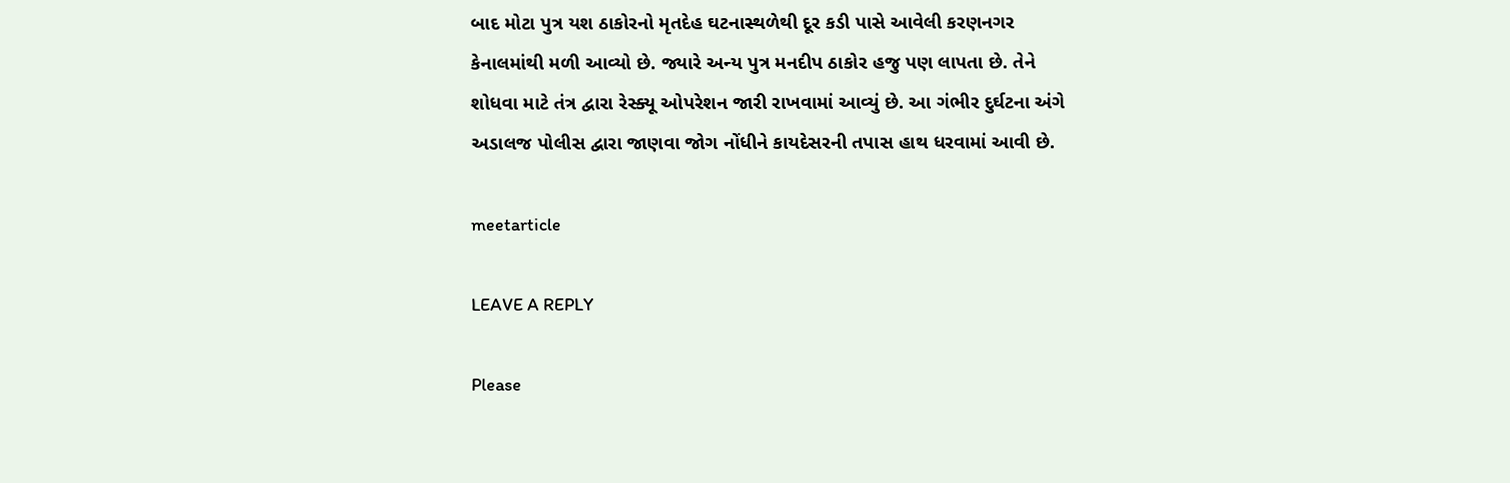બાદ મોટા પુત્ર યશ ઠાકોરનો મૃતદેહ ઘટનાસ્થળેથી દૂર કડી પાસે આવેલી કરણનગર કેનાલમાંથી મળી આવ્યો છે. જ્યારે અન્ય પુત્ર મનદીપ ઠાકોર હજુ પણ લાપતા છે. તેને શોધવા માટે તંત્ર દ્વારા રેસ્ક્યૂ ઓપરેશન જારી રાખવામાં આવ્યું છે. આ ગંભીર દુર્ઘટના અંગે અડાલજ પોલીસ દ્વારા જાણવા જોગ નોંધીને કાયદેસરની તપાસ હાથ ધરવામાં આવી છે.

meetarticle

LEAVE A REPLY

Please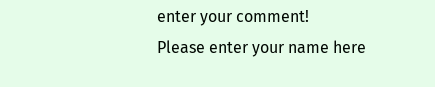enter your comment!
Please enter your name here